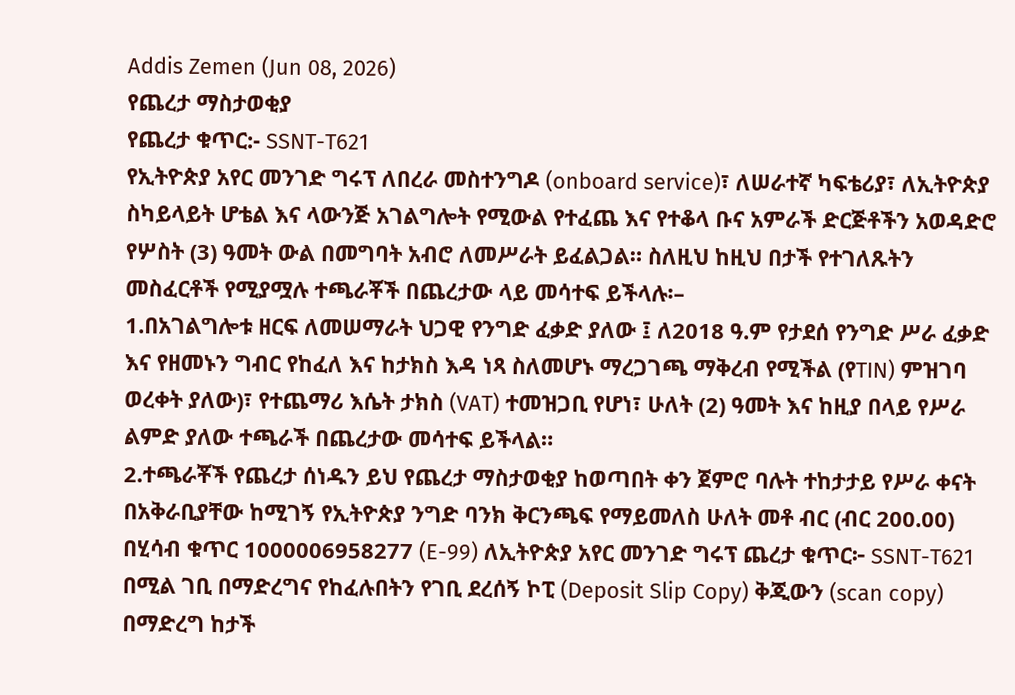Addis Zemen (Jun 08, 2026)
የጨረታ ማስታወቂያ
የጨረታ ቁጥር:- SSNT-T621
የኢትዮጵያ አየር መንገድ ግሩፕ ለበረራ መስተንግዶ (onboard service)፣ ለሠራተኛ ካፍቴሪያ፣ ለኢትዮጵያ ስካይላይት ሆቴል እና ላውንጅ አገልግሎት የሚውል የተፈጨ እና የተቆላ ቡና አምራች ድርጅቶችን አወዳድሮ የሦስት (3) ዓመት ውል በመግባት አብሮ ለመሥራት ይፈልጋል። ስለዚህ ከዚህ በታች የተገለጹትን መስፈርቶች የሚያሟሉ ተጫራቾች በጨረታው ላይ መሳተፍ ይችላሉ፡–
1.በአገልግሎቱ ዘርፍ ለመሠማራት ህጋዊ የንግድ ፈቃድ ያለው ፤ ለ2018 ዓ.ም የታደሰ የንግድ ሥራ ፈቃድ እና የዘመኑን ግብር የከፈለ እና ከታክስ እዳ ነጻ ስለመሆኑ ማረጋገጫ ማቅረብ የሚችል (የTIN) ምዝገባ ወረቀት ያለው)፣ የተጨማሪ እሴት ታክስ (VAT) ተመዝጋቢ የሆነ፣ ሁለት (2) ዓመት እና ከዚያ በላይ የሥራ ልምድ ያለው ተጫራች በጨረታው መሳተፍ ይችላል።
2.ተጫራቾች የጨረታ ሰነዱን ይህ የጨረታ ማስታወቂያ ከወጣበት ቀን ጀምሮ ባሉት ተከታታይ የሥራ ቀናት በአቅራቢያቸው ከሚገኝ የኢትዮጵያ ንግድ ባንክ ቅርንጫፍ የማይመለስ ሁለት መቶ ብር (ብር 200.00) በሂሳብ ቁጥር 1000006958277 (E-99) ለኢትዮጵያ አየር መንገድ ግሩፕ ጨረታ ቁጥር፦ SSNT-T621 በሚል ገቢ በማድረግና የከፈሉበትን የገቢ ደረሰኝ ኮፒ (Deposit Slip Copy) ቅጂውን (scan copy) በማድረግ ከታች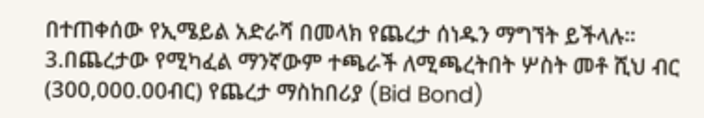በተጠቀሰው የኢሜይል አድራሻ በመላክ የጨረታ ሰነዱን ማግኘት ይችላሉ።
3.በጨረታው የሚካፈል ማንኛውም ተጫራች ለሚጫረትበት ሦስት መቶ ሺህ ብር (300,000.00ብር) የጨረታ ማስከበሪያ (Bid Bond)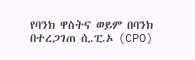የባንክ ዋስትና ወይም በባንክ በተረጋገጠ ሲ.ፒ.ኦ (CPO)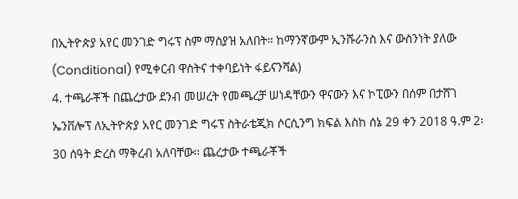በኢትዮጵያ አየር መንገድ ግሩፕ ስም ማስያዝ አለበት። ከማንኛውም ኢንሹራንስ እና ውስንነት ያለው (Conditional) የሚቀርብ ዋስትና ተቀባይነት ፋይናንሻል)
4. ተጫራቾች በጨረታው ደንብ መሠረት የመጫረቻ ሠነዳቸውን ዋናውን እና ኮፒውን በሰም በታሸገ ኤንቨሎፕ ለኢትዮጵያ አየር መንገድ ግሩፕ ስትራቴጂክ ሶርሲንግ ክፍል እስከ ሰኔ 29 ቀን 2018 ዓ.ም 2፡30 ሰዓት ድረስ ማቅረብ አለባቸው፡፡ ጨረታው ተጫራቾች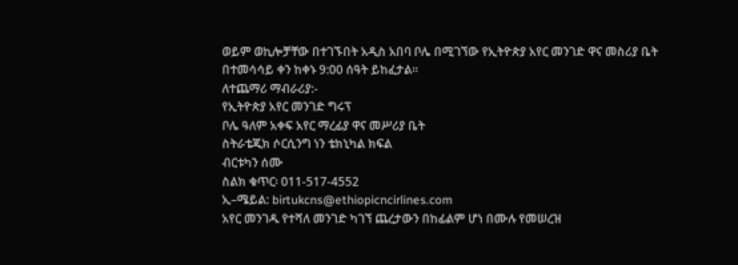ወይም ወኪሎቻቸው በተገኙበት አዲስ አበባ ቦሌ በሚገኘው የኢትዮጵያ አየር መንገድ ዋና መስሪያ ቤት በተመሳሳይ ቀን ከቀኑ 9:00 ሰዓት ይከፈታል።
ለተጨማሪ ማብራሪያ:-
የኢትዮጵያ አየር መንገድ ግሩፕ
ቦሌ ዓለም አቀፍ አየር ማረፊያ ዋና መሥሪያ ቤት
ስትራቴጂክ ሶርሲንግ ነን ቴክኒካል ክፍል
ብርቱካን ሰሙ
ስልክ ቁጥር፡ 011-517-4552
ኢ–ሜይል: birtukcns@ethiopicncirlines.com
አየር መንገዱ የተሻለ መንገድ ካገኘ ጨረታውን በከፊልም ሆነ በሙሉ የመሠረዝ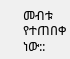መብቱ የተጠበቀ ነው::